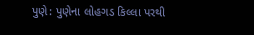પુણે: પુણેના લોહગડ કિલ્લા પરથી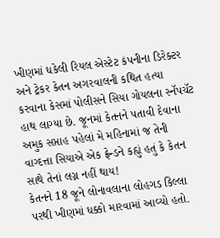ખીણમાં ધકેલી રિયલ એસ્ટેટ કંપનીના ડિરેક્ટર અને ટ્રેકર કેતન અગરવાલની કથિત હત્યા કરવાના કેસમાં પોલીસને સિયા ગોયલના સ્નૅપચૅટ હાથ લાગ્યા છે. જૂનમાં કેતનને પતાવી દેવાના અમુક સપ્તાહ પહેલાં મે મહિનામાં જ તેની વાગ્દત્તા સિયાએ એક ફ્રેન્ડને કહ્યું હતું કે કેતન સાથે તેનાં લગ્ન નહીં થાય!
કેતનને 18 જૂને લોનાવલાના લોહગડ કિલ્લા પરથી ખીણમાં ધક્કો મારવામાં આવ્યો હતો.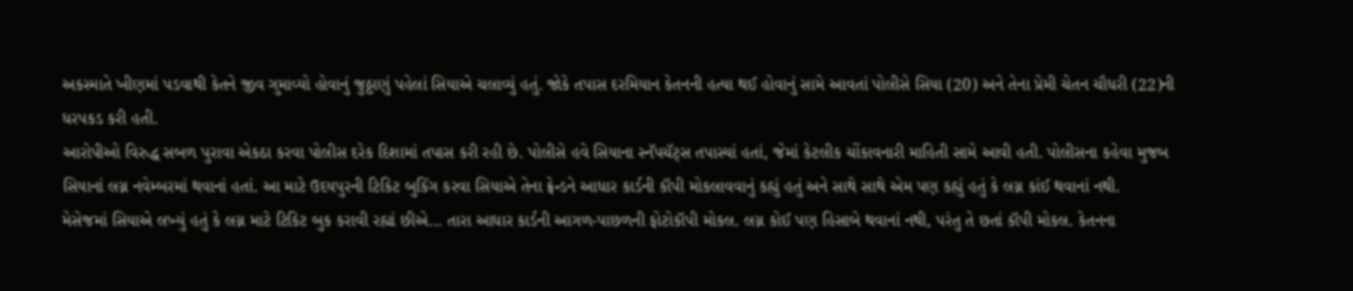અકસ્માતે ખીણમાં પડવાથી કેતને જીવ ગુમાવ્યો હોવાનું જુઠ્ઠાણું પહેલાં સિયાએ ચલાવ્યું હતું. જોકે તપાસ દરમિયાન કેતનની હત્યા થઈ હોવાનું સામે આવતાં પોલીસે સિયા (20) અને તેના પ્રેમી ચેતન ચૌધરી (22)ની ધરપકડ કરી હતી.
આરોપીઓ વિરુદ્ધ સબળ પુરાવા એકઠા કરવા પોલીસ દરેક દિશામાં તપાસ કરી રહી છે. પોલીસે હવે સિયાના સ્નૅપચૅટ્સ તપાસ્યાં હતાં, જેમાં કેટલીક ચોંકાવનારી માહિતી સામે આવી હતી. પોલીસના કહેવા મુજબ સિયાનાં લગ્ન નવેમ્બરમાં થવાનાં હતાં. આ માટે ઉદયપુરની ટિકિટ બુકિંગ કરવા સિયાએ તેના ફ્રેન્ડને આધાર કાર્ડની કૉપી મોકલાવવાનું કહ્યું હતું અને સાથે સાથે એમ પણ કહ્યું હતું કે લગ્ન કાંઈ થવાનાં નથી.
મેસેજમાં સિયાએ લખ્યું હતું કે લગ્ન માટે ટિકિટ બુક કરાવી રહ્યાં છીએ... તારા આધાર કાર્ડની આગળ-પાછળની ફોટોકૉપી મોકલ. લગ્ન કોઈ પણ હિસાબે થવાનાં નથી, પરંતુ તે છતાં કૉપી મોકલ. કેતનના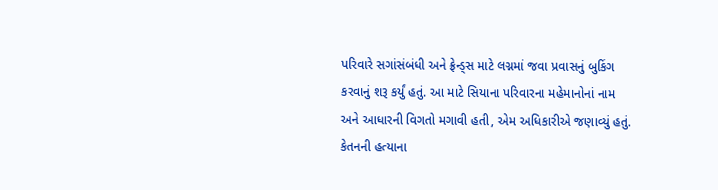પરિવારે સગાંસંબંધી અને ફ્રેન્ડ્સ માટે લગ્નમાં જવા પ્રવાસનું બુકિંગ કરવાનું શરૂ કર્યું હતું. આ માટે સિયાના પરિવારના મહેમાનોનાં નામ અને આધારની વિગતો મગાવી હતી, એમ અધિકારીએ જણાવ્યું હતું.
કેતનની હત્યાના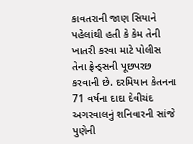કાવતરાની જાણ સિયાને પહેલાંથી હતી કે કેમ તેની ખાતરી કરવા માટે પોલીસ તેના ફ્રેન્ડ્સની પૂછપરછ કરવાની છે. દરમિયાન કેતનના 71 વર્ષના દાદા દેવીચંદ અગરવાલનું શનિવારની સાંજે પુણેની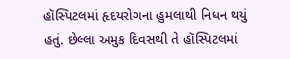હૉસ્પિટલમાં હૃદયરોગના હુમલાથી નિધન થયું હતું. છેલ્લા અમુક દિવસથી તે હૉસ્પિટલમાં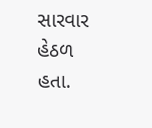સારવાર હેઠળ હતા.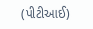(પીટીઆઈ)